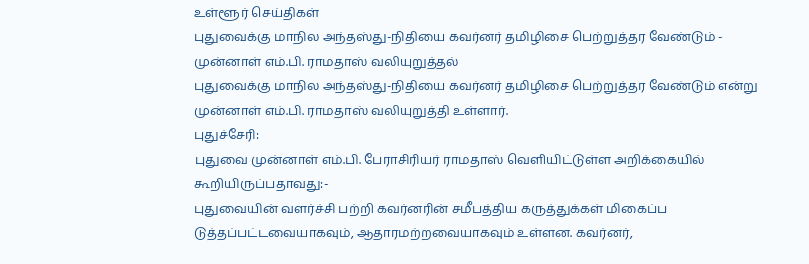உள்ளூர் செய்திகள்
புதுவைக்கு மாநில அந்தஸ்து-நிதியை கவர்னர் தமிழிசை பெற்றுத்தர வேண்டும் - முன்னாள் எம்.பி. ராமதாஸ் வலியுறுத்தல்
புதுவைக்கு மாநில அந்தஸ்து-நிதியை கவர்னர் தமிழிசை பெற்றுத்தர வேண்டும் என்று முன்னாள் எம்.பி. ராமதாஸ் வலியுறுத்தி உள்ளார்.
புதுச்சேரி:
புதுவை முன்னாள் எம்.பி. பேராசிரியர் ராமதாஸ் வெளியிட்டுள்ள அறிக்கையில் கூறியிருப்பதாவது:-
புதுவையின் வளர்ச்சி பற்றி கவர்னரின் சமீபத்திய கருத்துக்கள் மிகைப்ப டுத்தப்பட்டவையாகவும், ஆதாரமற்றவையாகவும் உள்ளன. கவர்னர்,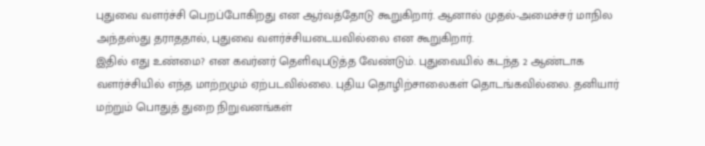புதுவை வளர்ச்சி பெறப்போகிறது என ஆர்வத்தோடு கூறுகிறார். ஆனால் முதல்-அமைச்சர் மாநில அந்தஸ்து தராததால், புதுவை வளர்ச்சியடையவில்லை என கூறுகிறார்.
இதில் எது உண்மை? என கவர்னர் தெளிவுபடுத்த வேண்டும். புதுவையில் கடந்த 2 ஆண்டாக வளர்ச்சியில் எந்த மாற்றமும் ஏற்படவில்லை. புதிய தொழிற்சாலைகள் தொடங்கவில்லை. தனியார் மற்றும் பொதுத் துறை நிறுவனங்கள்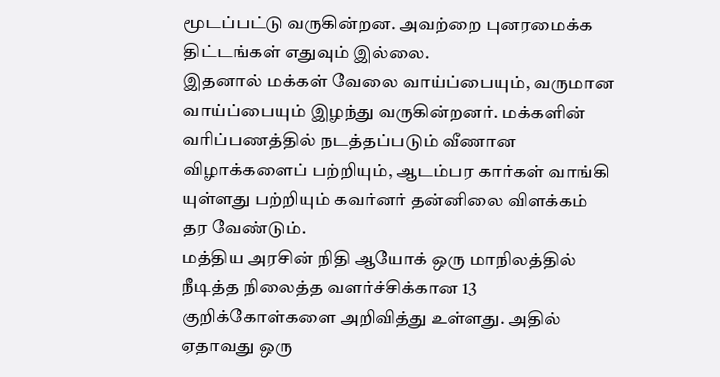மூடப்பட்டு வருகின்றன. அவற்றை புனரமைக்க திட்டங்கள் எதுவும் இல்லை.
இதனால் மக்கள் வேலை வாய்ப்பையும், வருமான வாய்ப்பையும் இழந்து வருகின்றனர். மக்களின் வரிப்பணத்தில் நடத்தப்படும் வீணான விழாக்களைப் பற்றியும், ஆடம்பர கார்கள் வாங்கி யுள்ளது பற்றியும் கவர்னர் தன்னிலை விளக்கம் தர வேண்டும்.
மத்திய அரசின் நிதி ஆயோக் ஒரு மாநிலத்தில் நீடித்த நிலைத்த வளர்ச்சிக்கான 13 குறிக்கோள்களை அறிவித்து உள்ளது. அதில் ஏதாவது ஒரு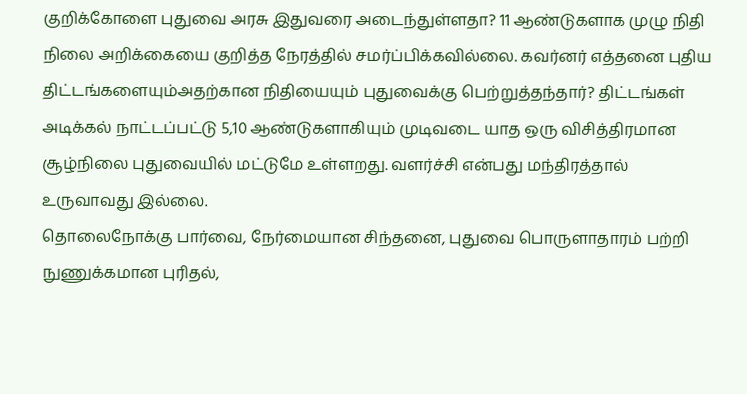குறிக்கோளை புதுவை அரசு இதுவரை அடைந்துள்ளதா? 11 ஆண்டுகளாக முழு நிதி நிலை அறிக்கையை குறித்த நேரத்தில் சமர்ப்பிக்கவில்லை. கவர்னர் எத்தனை புதிய திட்டங்களையும்அதற்கான நிதியையும் புதுவைக்கு பெற்றுத்தந்தார்? திட்டங்கள் அடிக்கல் நாட்டப்பட்டு 5,10 ஆண்டுகளாகியும் முடிவடை யாத ஒரு விசித்திரமான சூழ்நிலை புதுவையில் மட்டுமே உள்ளறது. வளர்ச்சி என்பது மந்திரத்தால் உருவாவது இல்லை.
தொலைநோக்கு பார்வை, நேர்மையான சிந்தனை, புதுவை பொருளாதாரம் பற்றி நுணுக்கமான புரிதல்,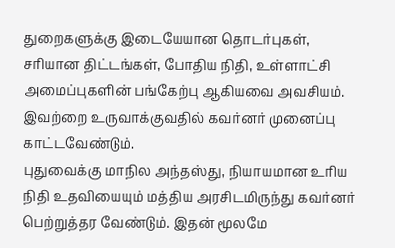துறைகளுக்கு இடையேயான தொடர்புகள், சரியான திட்டங்கள், போதிய நிதி, உள்ளாட்சி அமைப்புகளின் பங்கேற்பு ஆகியவை அவசியம். இவற்றை உருவாக்குவதில் கவர்னர் முனைப்பு காட்டவேண்டும்.
புதுவைக்கு மாநில அந்தஸ்து, நியாயமான உரிய நிதி உதவியையும் மத்திய அரசிடமிருந்து கவர்னர் பெற்றுத்தர வேண்டும். இதன் மூலமே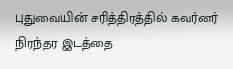புதுவையின் சரித்திரத்தில் கவர்னர் நிரந்தர இடத்தை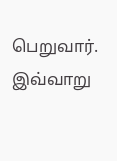பெறுவார்.
இவ்வாறு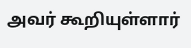அவர் கூறியுள்ளார்